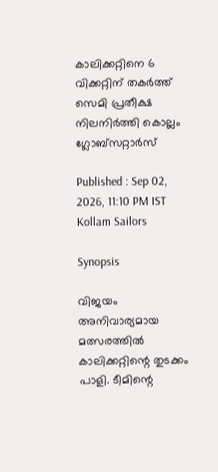കാലിക്കറ്റിനെ 6 വിക്കറ്റിന് തകര്‍ത്ത് സെമി പ്രതീക്ഷ നിലനി‍ർത്തി കൊല്ലം ഗ്ലോബ്സറ്റാ‍ർസ്

Published : Sep 02, 2026, 11:10 PM IST
Kollam Sailors

Synopsis

വിജയം അനിവാര്യമായ മത്സരത്തിൽ കാലിക്കറ്റിന്റെ തുടക്കം പാളി. ടീമിന്റെ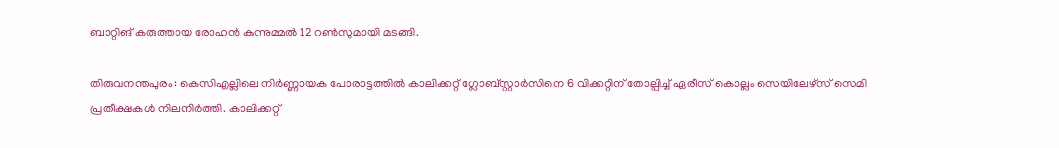ബാറ്റിങ് കരുത്തായ രോഹൻ കുന്നുമ്മൽ 12 റൺസുമായി മടങ്ങി.

തിരുവനന്തപുരം: കെസിഎല്ലിലെ നിർണ്ണായക പോരാട്ടത്തിൽ കാലിക്കറ്റ് ഗ്ലോബ്സ്റ്റാർസിനെ 6 വിക്കറ്റിന് തോല്പിച്ച് ഏരീസ് കൊല്ലം സെയിലേഴ്സ് സെമി പ്രതീക്ഷകൾ നിലനി‍ർത്തി. കാലിക്കറ്റ്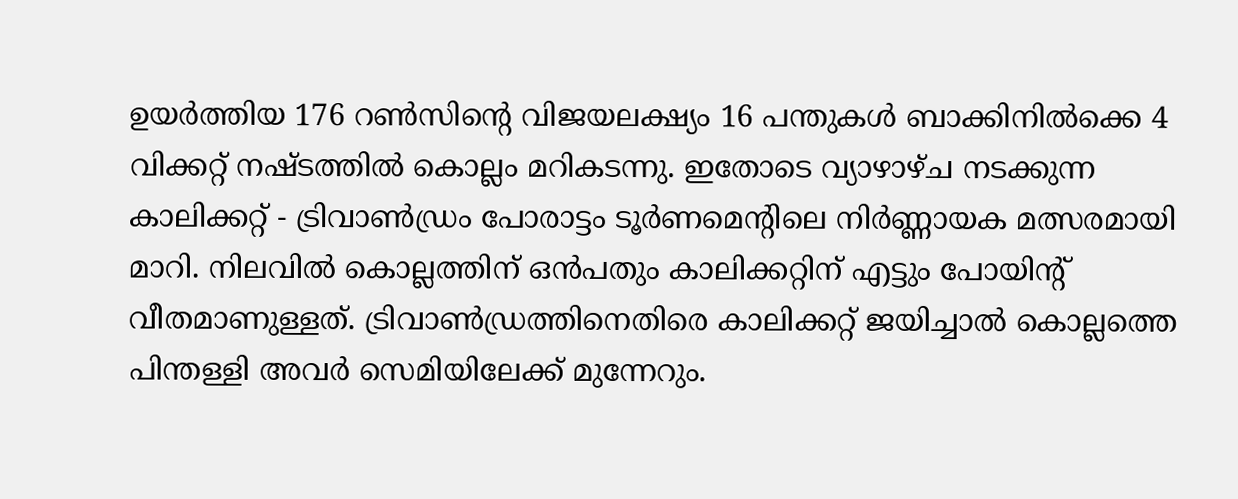ഉയർത്തിയ 176 റൺസിന്റെ വിജയലക്ഷ്യം 16 പന്തുകൾ ബാക്കിനിൽക്കെ 4 വിക്കറ്റ് നഷ്ടത്തിൽ കൊല്ലം മറികടന്നു. ഇതോടെ വ്യാഴാഴ്ച നടക്കുന്ന കാലിക്കറ്റ് - ട്രിവാൺഡ്രം പോരാട്ടം ടൂർണമെന്റിലെ നിർണ്ണായക മത്സരമായി മാറി. നിലവിൽ കൊല്ലത്തിന് ഒൻപതും കാലിക്കറ്റിന് എട്ടും പോയിൻ്റ് വീതമാണുള്ളത്. ട്രിവാൺഡ്രത്തിനെതിരെ കാലിക്കറ്റ് ജയിച്ചാൽ കൊല്ലത്തെ പിന്തള്ളി അവർ സെമിയിലേക്ക് മുന്നേറും.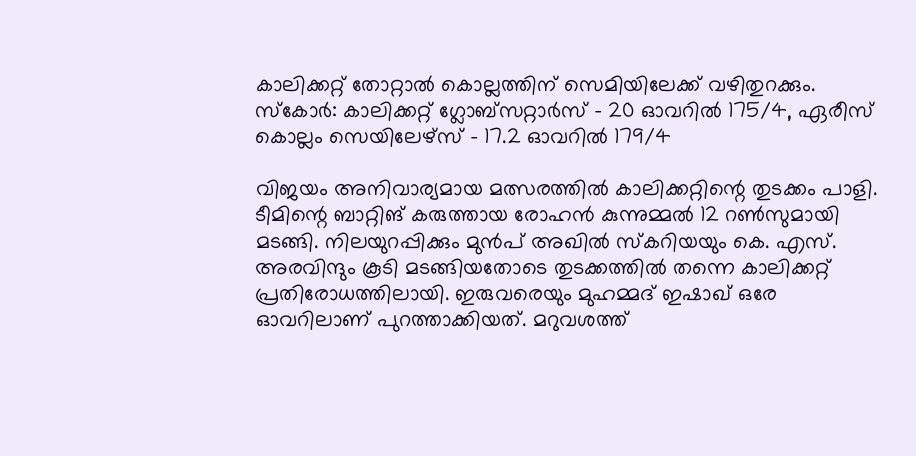കാലിക്കറ്റ് തോറ്റാൽ കൊല്ലത്തിന് സെമിയിലേക്ക് വഴിതുറക്കും. സ്കോര്‍: കാലിക്കറ്റ് ഗ്ലോബ്സറ്റാ‍ർസ് - 20 ഓവറിൽ 175/4, ഏരീസ് കൊല്ലം സെയിലേഴ്സ് - 17.2 ഓവറിൽ 179/4

വിജയം അനിവാര്യമായ മത്സരത്തിൽ കാലിക്കറ്റിന്റെ തുടക്കം പാളി. ടീമിന്റെ ബാറ്റിങ് കരുത്തായ രോഹൻ കുന്നുമ്മൽ 12 റൺസുമായി മടങ്ങി. നിലയുറപ്പിക്കും മുൻപ് അഖിൽ സ്കറിയയും കെ. എസ്. അരവിന്ദും കൂടി മടങ്ങിയതോടെ തുടക്കത്തിൽ തന്നെ കാലിക്കറ്റ് പ്രതിരോധത്തിലായി. ഇരുവരെയും മുഹമ്മദ് ഇഷാഖ് ഒരേ ഓവറിലാണ് പുറത്താക്കിയത്. മറുവശത്ത്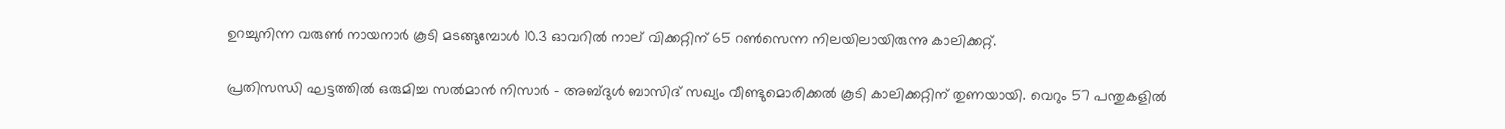ഉറച്ചുനിന്ന വരുൺ നായനാർ കൂടി മടങ്ങുമ്പോൾ 10.3 ഓവറിൽ നാല് വിക്കറ്റിന് 65 റൺസെന്ന നിലയിലായിരുന്നു കാലിക്കറ്റ്.

പ്രതിസന്ധി ഘട്ടത്തിൽ ഒരുമിച്ച സൽമാൻ നിസാർ - അബ്ദുൾ ബാസിദ് സഖ്യം വീണ്ടുമൊരിക്കൽ കൂടി കാലിക്കറ്റിന് തുണയായി. വെറും 57 പന്തുകളിൽ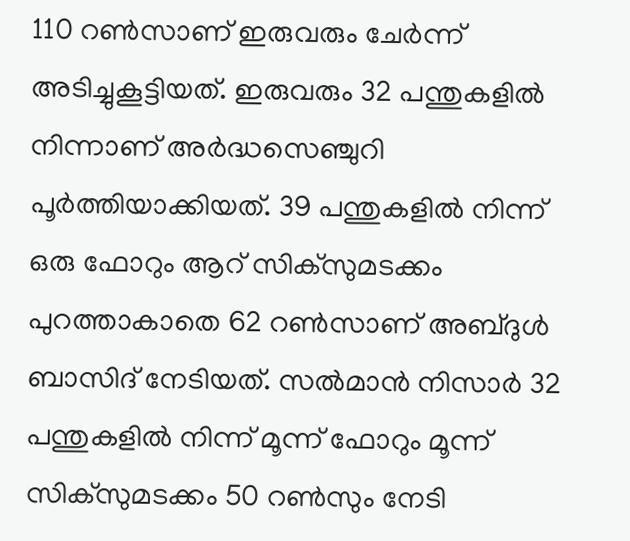110 റൺസാണ് ഇരുവരും ചേർന്ന് അടിച്ചുകൂട്ടിയത്. ഇരുവരും 32 പന്തുകളിൽ നിന്നാണ് അർദ്ധസെഞ്ചുറി പൂർത്തിയാക്കിയത്. 39 പന്തുകളിൽ നിന്ന് ഒരു ഫോറും ആറ് സിക്സുമടക്കം പുറത്താകാതെ 62 റൺസാണ് അബ്ദുൾ ബാസിദ് നേടിയത്. സൽമാൻ നിസാർ 32 പന്തുകളിൽ നിന്ന് മൂന്ന് ഫോറും മൂന്ന് സിക്സുമടക്കം 50 റൺസും നേടി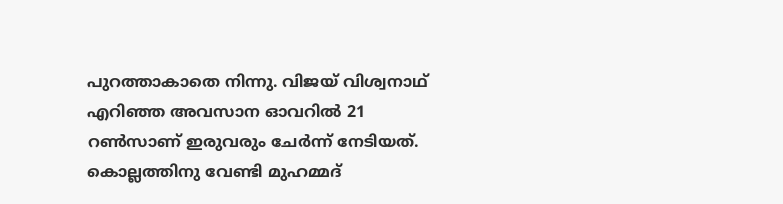പുറത്താകാതെ നിന്നു. വിജയ് വിശ്വനാഥ് എറിഞ്ഞ അവസാന ഓവറിൽ 21 റൺസാണ് ഇരുവരും ചേർന്ന് നേടിയത്. കൊല്ലത്തിനു വേണ്ടി മുഹമ്മദ്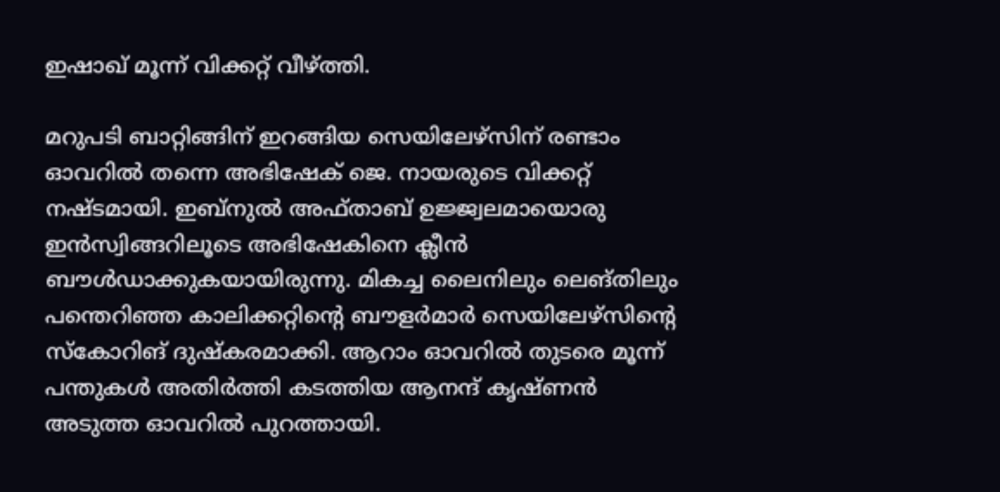ഇഷാഖ് മൂന്ന് വിക്കറ്റ് വീഴ്ത്തി.

മറുപടി ബാറ്റിങ്ങിന് ഇറങ്ങിയ സെയിലേഴ്സിന് രണ്ടാം ഓവറിൽ തന്നെ അഭിഷേക് ജെ. നായരുടെ വിക്കറ്റ് നഷ്ടമായി. ഇബ്നുൽ അഫ്താബ് ഉജ്ജ്വലമായൊരു ഇൻസ്വിങ്ങറിലൂടെ അഭിഷേകിനെ ക്ലീൻ ബൗൾഡാക്കുകയായിരുന്നു. മികച്ച ലൈനിലും ലെങ്തിലും പന്തെറിഞ്ഞ കാലിക്കറ്റിന്റെ ബൗളർമാർ സെയിലേഴ്സിന്റെ സ്കോറിങ് ദുഷ്കരമാക്കി. ആറാം ഓവറിൽ തുടരെ മൂന്ന് പന്തുകൾ അതിർത്തി കടത്തിയ ആനന്ദ് കൃഷ്ണൻ അടുത്ത ഓവറിൽ പുറത്തായി.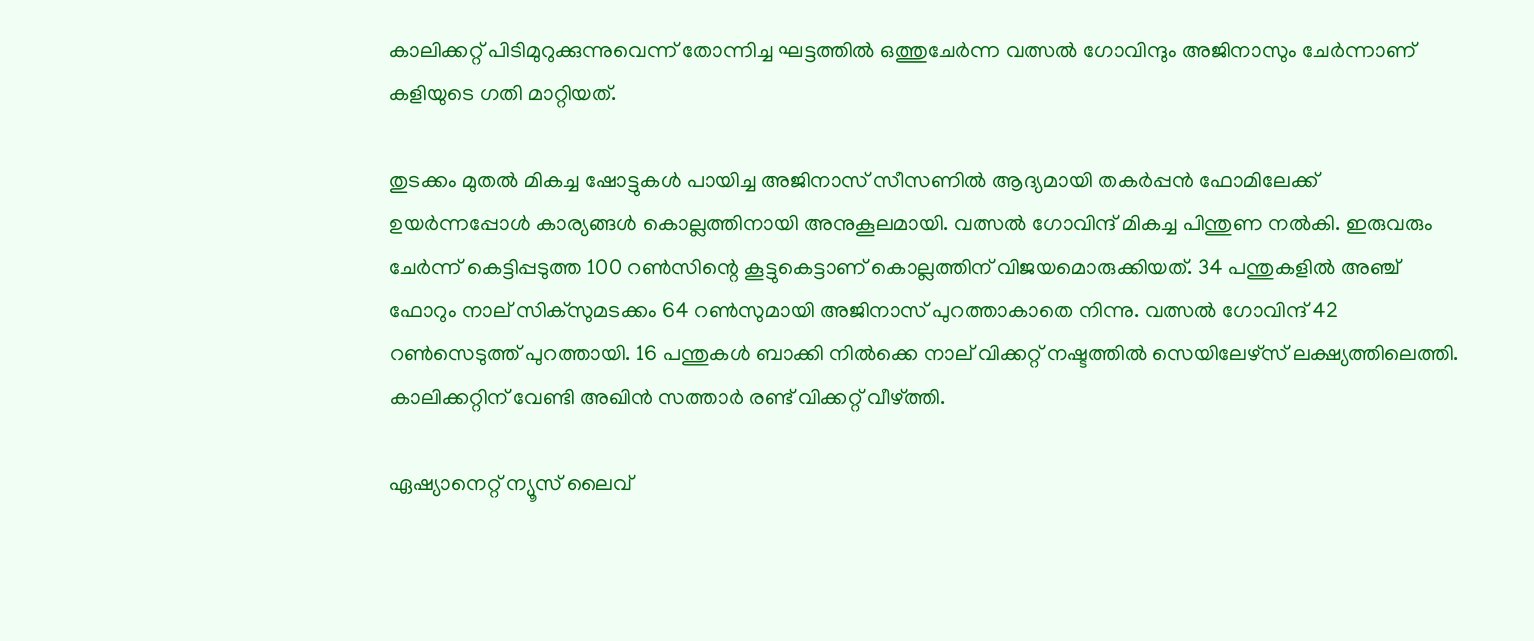കാലിക്കറ്റ് പിടിമുറുക്കുന്നുവെന്ന് തോന്നിച്ച ഘട്ടത്തിൽ ഒത്തുചേർന്ന വത്സൽ ഗോവിന്ദും അജിനാസും ചേർന്നാണ് കളിയുടെ ഗതി മാറ്റിയത്.

തുടക്കം മുതൽ മികച്ച ഷോട്ടുകൾ പായിച്ച അജിനാസ് സീസണിൽ ആദ്യമായി തകർപ്പൻ ഫോമിലേക്ക് ഉയർന്നപ്പോൾ കാര്യങ്ങൾ കൊല്ലത്തിനായി അനുകൂലമായി. വത്സൽ ഗോവിന്ദ് മികച്ച പിന്തുണ നൽകി. ഇരുവരും ചേർന്ന് കെട്ടിപ്പടുത്ത 100 റൺസിന്റെ കൂട്ടുകെട്ടാണ് കൊല്ലത്തിന് വിജയമൊരുക്കിയത്. 34 പന്തുകളിൽ അഞ്ച് ഫോറും നാല് സിക്സുമടക്കം 64 റൺസുമായി അജിനാസ് പുറത്താകാതെ നിന്നു. വത്സൽ ഗോവിന്ദ് 42 റൺസെടുത്ത് പുറത്തായി. 16 പന്തുകൾ ബാക്കി നിൽക്കെ നാല് വിക്കറ്റ് നഷ്ടത്തിൽ സെയിലേഴ്സ് ലക്ഷ്യത്തിലെത്തി. കാലിക്കറ്റിന് വേണ്ടി അഖിൻ സത്താർ രണ്ട് വിക്കറ്റ് വീഴ്ത്തി.

ഏഷ്യാനെറ്റ് ന്യൂസ് ലൈവ്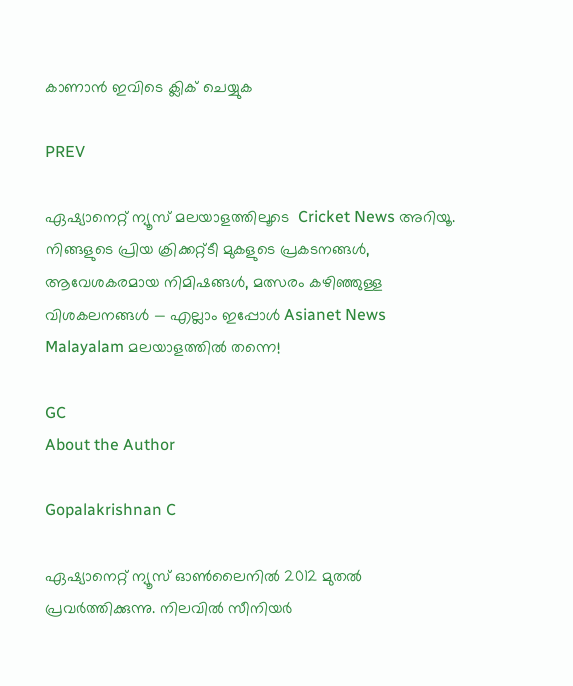കാണാന്‍ ഇവിടെ ക്ലിക് ചെയ്യുക

PREV

ഏഷ്യാനെറ്റ് ന്യൂസ് മലയാളത്തിലൂടെ  Cricket News അറിയൂ.  നിങ്ങളുടെ പ്രിയ ക്രിക്കറ്റ്ടീ മുകളുടെ പ്രകടനങ്ങൾ, ആവേശകരമായ നിമിഷങ്ങൾ, മത്സരം കഴിഞ്ഞുള്ള വിശകലനങ്ങൾ — എല്ലാം ഇപ്പോൾ Asianet News Malayalam മലയാളത്തിൽ തന്നെ!

GC
About the Author

Gopalakrishnan C

ഏഷ്യാനെറ്റ് ന്യൂസ് ഓണ്‍ലൈനില്‍ 2012 മുതല്‍ പ്രവര്‍ത്തിക്കുന്നു. നിലവില്‍ സീനിയര്‍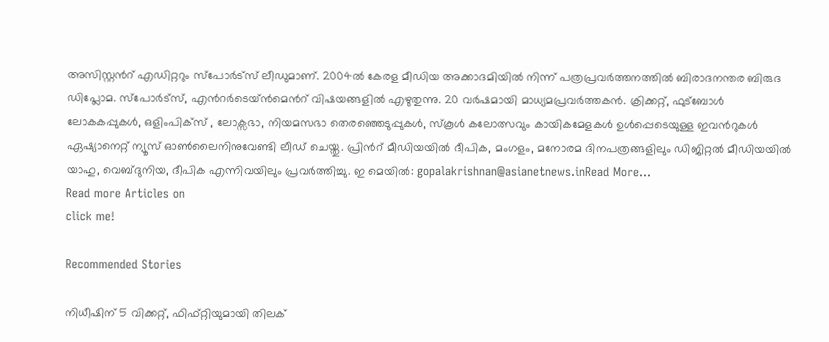അസിസ്റ്റന്‍റ് എഡിറ്ററും സ്പോർട്സ് ലീഡുമാണ്. 2004ൽ കേരള മീഡിയ അക്കാദമിയില്‍ നിന്ന് പത്രപ്രവര്‍ത്തനത്തില്‍ ബിരാദനന്തര ബിരുദ ഡിപ്ലോമ. സ്പോര്‍ട്സ്, എന്‍റര്‍ടെയ്ൻമെന്‍റ് വിഷയങ്ങളില്‍ എഴുതുന്നു. 20 വര്‍ഷമായി മാധ്യമപ്രവര്‍ത്തകൻ. ക്രിക്കറ്റ്, ഫുട്ബോള്‍ ലോകകപ്പുകൾ, ഒളിംപിക്സ് , ലോക്സഭാ, നിയമസഭാ തെരഞ്ഞെടുപ്പുകള്‍, സ്കൂള്‍ കലോത്സവും കായികമേളകള്‍ ഉള്‍പ്പെടെയുള്ള ഇവന്‍റുകള്‍ ഏഷ്യാനെറ്റ് ന്യൂസ് ഓണ്‍ലൈനിനുവേണ്ടി ലീഡ് ചെയ്തു. പ്രിന്‍റ് മീഡിയയില്‍ ദീപിക, മംഗളം, മനോരമ ദിനപത്രങ്ങളിലും ഡിജിറ്റൽ മീഡിയയില്‍ യാഹു, വെബ്ദുനിയ, ദീപിക എന്നിവയിലും പ്രവര്‍ത്തിച്ചു. ഇ മെയില്‍: gopalakrishnan@asianetnews.inRead More...
Read more Articles on
click me!

Recommended Stories

നിധീഷിന് 5 വിക്കറ്റ്, ഫിഫ്റ്റിയുമായി തിലക്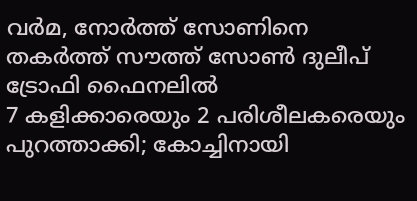വർമ, നോർത്ത് സോണിനെ തകർത്ത് സൗത്ത് സോൺ ദുലീപ് ട്രോഫി ഫൈനലിൽ
7 കളിക്കാരെയും 2 പരിശീലകരെയും പുറത്താക്കി; കോച്ചിനായി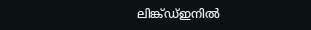ലിങ്ക്ഡ്ഇനിൽ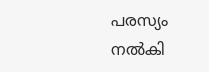പരസ്യം നൽകി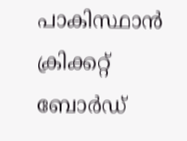പാകിസ്ഥാൻ ക്രിക്കറ്റ് ബോർഡ്